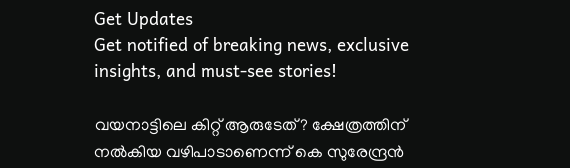Get Updates
Get notified of breaking news, exclusive insights, and must-see stories!

വയനാട്ടിലെ കിറ്റ് ആരുടേത്? ക്ഷേത്രത്തിന് നൽകിയ വഴിപാടാണെന്ന് കെ സുരേന്ദ്രന്‍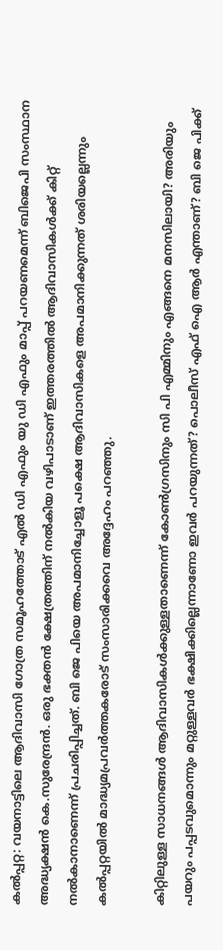കൽപ്പറ്റ: വയനാട്ടിലെ ആദിവാസി ഗോത്ര സമൂഹത്തോട് എൽ ഡി എഫും യു ഡി എഫും മാപ്പ് പറയണമെന്ന് ബിജെപി സംസ്ഥാന അദ്ധ്യക്ഷൻ കെ.സുരേന്ദ്രൻ. ഒരു ഭക്തൻ ക്ഷേത്രത്തിന് നൽകിയ വഴിപാടാണ് ഇത്തരത്തിൽ ആദിവാസികൾക്ക് കിറ്റ് നൽകാനാണെന്ന് പ്രചരിപ്പിച്ചത്. ബി ജെ പിയെ അപമാനിച്ചോളൂ പക്ഷെ ആദിവാസികളെ അപമാനിക്കുന്നത് ശരിയല്ലെന്നും കൽപ്പറ്റയിൽ മാദ്ധ്യമപ്രവർത്തകരോട് സംസാരിക്കവെ അദ്ദേഹം പറഞ്ഞു.

കിറ്റിലുള്ള സാധനങ്ങൾ ആദിവാസികൾക്കുള്ളതാണെന്ന് കോൺഗ്രസിനും സി പി എമ്മിനും എങ്ങനെ മനസിലായി? അരിയും പയറും പപ്പടവുമൊന്നും മറ്റുള്ളവർ ഭക്ഷിക്കില്ലെന്നാണോ ഇവർ പറയുന്നത്? പൊലീസ് എഫ് ഐ ആർ എന്താണ്? ബി ജെ പിക്ക്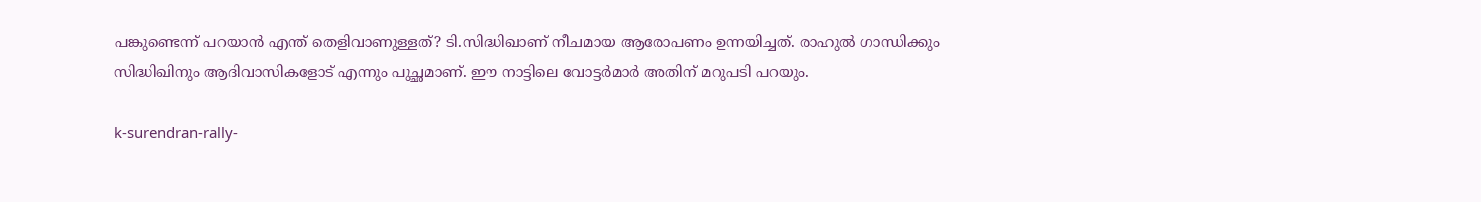പങ്കുണ്ടെന്ന് പറയാൻ എന്ത് തെളിവാണുള്ളത്? ടി.സിദ്ധിഖാണ് നീചമായ ആരോപണം ഉന്നയിച്ചത്. രാഹുൽ ഗാന്ധിക്കും സിദ്ധിഖിനും ആദിവാസികളോട് എന്നും പുച്ഛമാണ്. ഈ നാട്ടിലെ വോട്ടർമാർ അതിന് മറുപടി പറയും.

k-surendran-rally-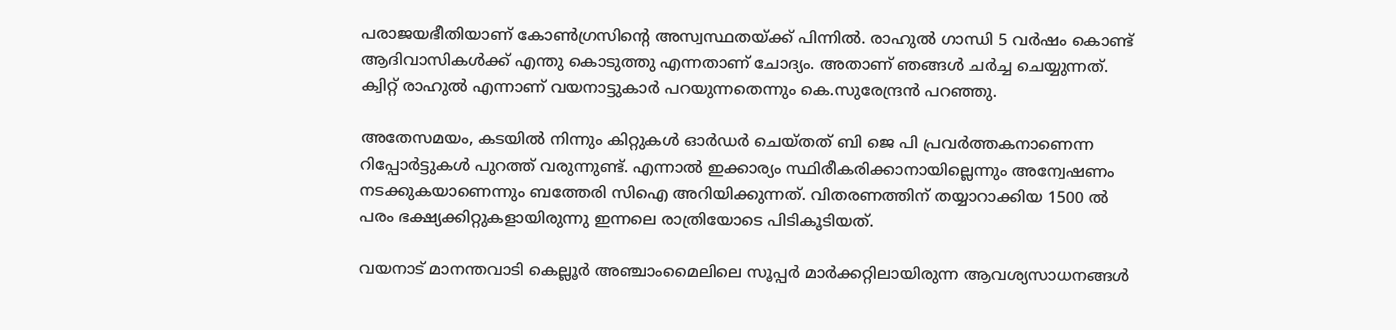പരാജയഭീതിയാണ് കോൺഗ്രസിൻ്റെ അസ്വസ്ഥതയ്ക്ക് പിന്നിൽ. രാഹുൽ ഗാന്ധി 5 വർഷം കൊണ്ട് ആദിവാസികൾക്ക് എന്തു കൊടുത്തു എന്നതാണ് ചോദ്യം. അതാണ് ഞങ്ങൾ ചർച്ച ചെയ്യുന്നത്. ക്വിറ്റ് രാഹുൽ എന്നാണ് വയനാട്ടുകാർ പറയുന്നതെന്നും കെ.സുരേന്ദ്രൻ പറഞ്ഞു.

അതേസമയം, കടയില്‍ നിന്നും കിറ്റുകള്‍ ഓർഡർ ചെയ്തത് ബി ജെ പി പ്രവർത്തകനാണെന്ന റിപ്പോർട്ടുകള്‍ പുറത്ത് വരുന്നുണ്ട്. എന്നാൽ ഇക്കാര്യം സ്ഥിരീകരിക്കാനായില്ലെന്നും അന്വേഷണം നടക്കുകയാണെന്നും ബത്തേരി സിഐ അറിയിക്കുന്നത്. വിതരണത്തിന് തയ്യാറാക്കിയ 1500 ല്‍ പരം ഭക്ഷ്യക്കിറ്റുകളായിരുന്നു ഇന്നലെ രാത്രിയോടെ പിടികൂടിയത്.

വയനാട് മാനന്തവാടി കെല്ലൂർ അഞ്ചാംമൈലിലെ സൂപ്പർ മാർക്കറ്റിലായിരുന്ന ആവശ്യസാധനങ്ങള്‍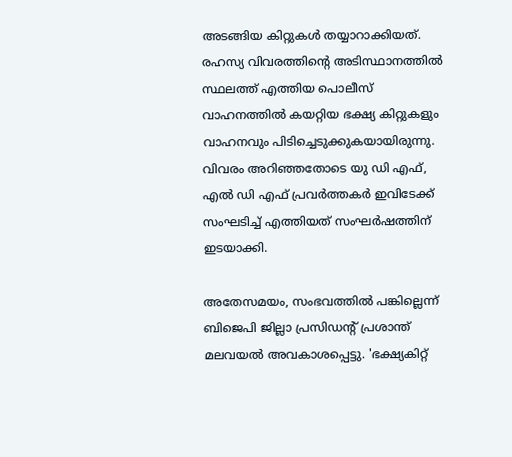അടങ്ങിയ കിറ്റുകള്‍ തയ്യാറാക്കിയത്. രഹസ്യ വിവരത്തിന്റെ അടിസ്ഥാനത്തില്‍ സ്ഥലത്ത് എത്തിയ പൊലീസ് വാഹനത്തില്‍ കയറ്റിയ ഭക്ഷ്യ കിറ്റുകളും വാഹനവും പിടിച്ചെടുക്കുകയായിരുന്നു. വിവരം അറിഞ്ഞതോടെ യു ഡി എഫ്, എല്‍ ഡി എഫ് പ്രവർത്തകർ ഇവിടേക്ക് സംഘടിച്ച് എത്തിയത് സംഘർഷത്തിന് ഇടയാക്കി.

അതേസമയം, സംഭവത്തിൽ പങ്കില്ലെന്ന് ബിജെപി ജില്ലാ പ്രസിഡന്റ് പ്രശാന്ത് മലവയൽ അവകാശപ്പെട്ടു. 'ഭക്ഷ്യകിറ്റ്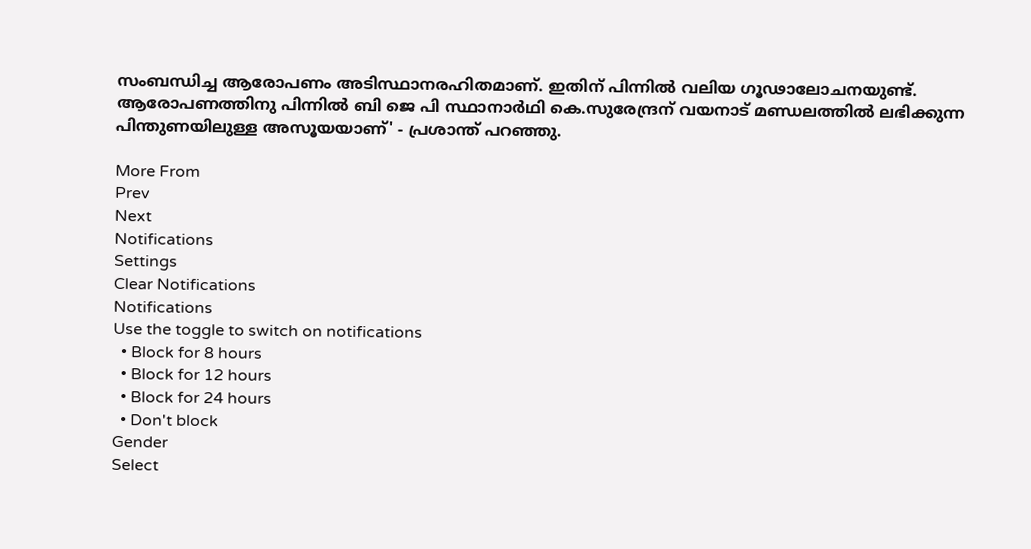സംബന്ധിച്ച ആരോപണം അടിസ്ഥാനരഹിതമാണ്. ഇതിന് പിന്നിൽ വലിയ ഗൂഢാലോചനയുണ്ട്. ആരോപണത്തിനു പിന്നിൽ ബി ജെ പി സ്ഥാനാർഥി കെ.സുരേന്ദ്രന് വയനാട് മണ്ഡലത്തിൽ ലഭിക്കുന്ന പിന്തുണയിലുള്ള അസൂയയാണ്' - പ്രശാന്ത് പറഞ്ഞു.

More From
Prev
Next
Notifications
Settings
Clear Notifications
Notifications
Use the toggle to switch on notifications
  • Block for 8 hours
  • Block for 12 hours
  • Block for 24 hours
  • Don't block
Gender
Select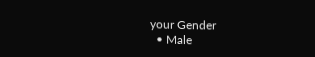your Gender
  • Male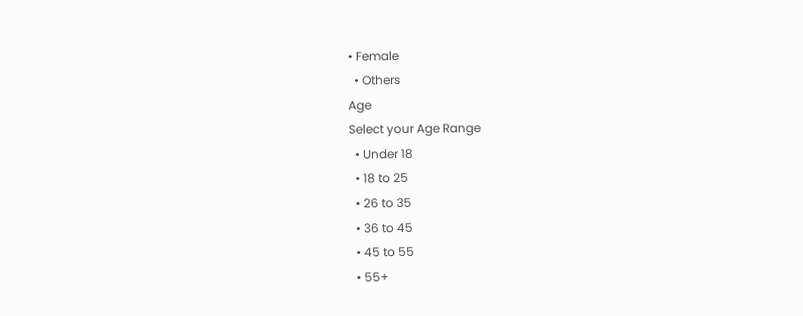• Female
  • Others
Age
Select your Age Range
  • Under 18
  • 18 to 25
  • 26 to 35
  • 36 to 45
  • 45 to 55
  • 55+